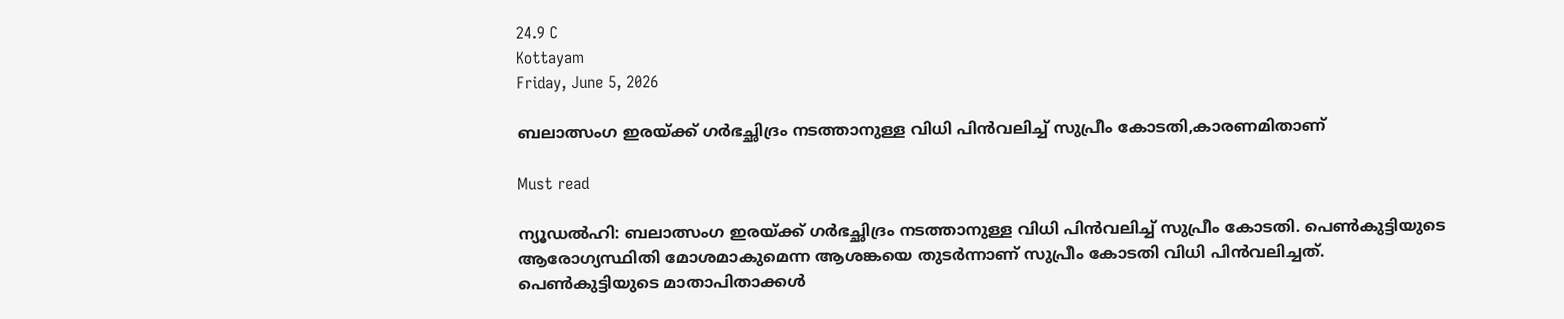24.9 C
Kottayam
Friday, June 5, 2026

ബലാത്സംഗ ഇരയ്ക്ക് ഗര്‍ഭച്ഛിദ്രം നടത്താനുള്ള വിധി പിന്‍വലിച്ച് സുപ്രീം കോടതി,കാരണമിതാണ്‌

Must read

ന്യൂഡല്‍ഹി: ബലാത്സംഗ ഇരയ്ക്ക് ഗര്‍ഭച്ഛിദ്രം നടത്താനുള്ള വിധി പിന്‍വലിച്ച് സുപ്രീം കോടതി. പെണ്‍കുട്ടിയുടെ ആരോഗ്യസ്ഥിതി മോശമാകുമെന്ന ആശങ്കയെ തുടര്‍ന്നാണ് സുപ്രീം കോടതി വിധി പിന്‍വലിച്ചത്. പെണ്‍കുട്ടിയുടെ മാതാപിതാക്കള്‍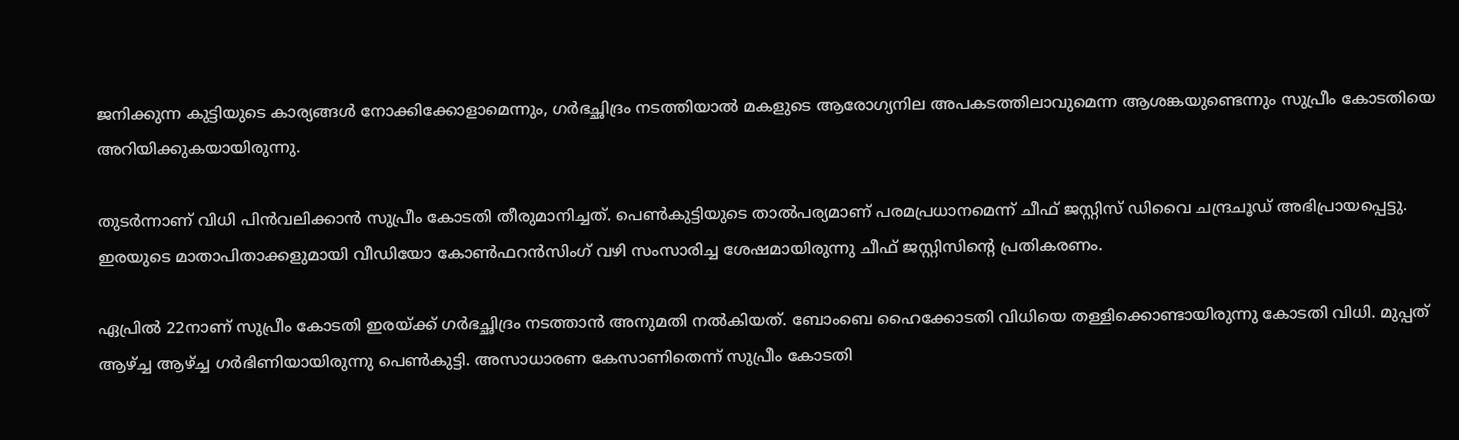ജനിക്കുന്ന കുട്ടിയുടെ കാര്യങ്ങള്‍ നോക്കിക്കോളാമെന്നും, ഗര്‍ഭച്ഛിദ്രം നടത്തിയാല്‍ മകളുടെ ആരോഗ്യനില അപകടത്തിലാവുമെന്ന ആശങ്കയുണ്ടെന്നും സുപ്രീം കോടതിയെ അറിയിക്കുകയായിരുന്നു.

തുടര്‍ന്നാണ് വിധി പിന്‍വലിക്കാന്‍ സുപ്രീം കോടതി തീരുമാനിച്ചത്. പെണ്‍കുട്ടിയുടെ താല്‍പര്യമാണ് പരമപ്രധാനമെന്ന് ചീഫ് ജസ്റ്റിസ് ഡിവൈ ചന്ദ്രചൂഡ് അഭിപ്രായപ്പെട്ടു. ഇരയുടെ മാതാപിതാക്കളുമായി വീഡിയോ കോണ്‍ഫറന്‍സിംഗ് വഴി സംസാരിച്ച ശേഷമായിരുന്നു ചീഫ് ജസ്റ്റിസിന്റെ പ്രതികരണം.

ഏപ്രില്‍ 22നാണ് സുപ്രീം കോടതി ഇരയ്ക്ക് ഗര്‍ഭച്ഛിദ്രം നടത്താന്‍ അനുമതി നല്‍കിയത്. ബോംബെ ഹൈക്കോടതി വിധിയെ തള്ളിക്കൊണ്ടായിരുന്നു കോടതി വിധി. മുപ്പത് ആഴ്ച്ച ആഴ്ച്ച ഗര്‍ഭിണിയായിരുന്നു പെണ്‍കുട്ടി. അസാധാരണ കേസാണിതെന്ന് സുപ്രീം കോടതി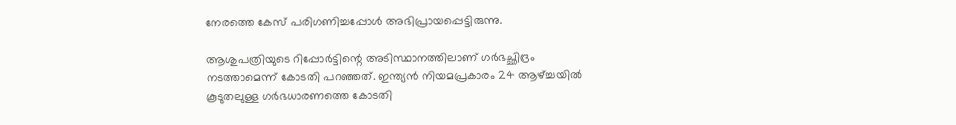നേരത്തെ കേസ് പരിഗണിച്ചപ്പോള്‍ അഭിപ്രായപ്പെട്ടിരുന്നു.

ആശുപത്രിയുടെ റിപ്പോര്‍ട്ടിന്റെ അടിസ്ഥാനത്തിലാണ് ഗര്‍ഭച്ഛിദ്രം നടത്താമെന്ന് കോടതി പറഞ്ഞത്. ഇന്ത്യന്‍ നിയമപ്രകാരം 24 ആഴ്ച്ചയില്‍ കൂടുതലുള്ള ഗര്‍ഭധാരണത്തെ കോടതി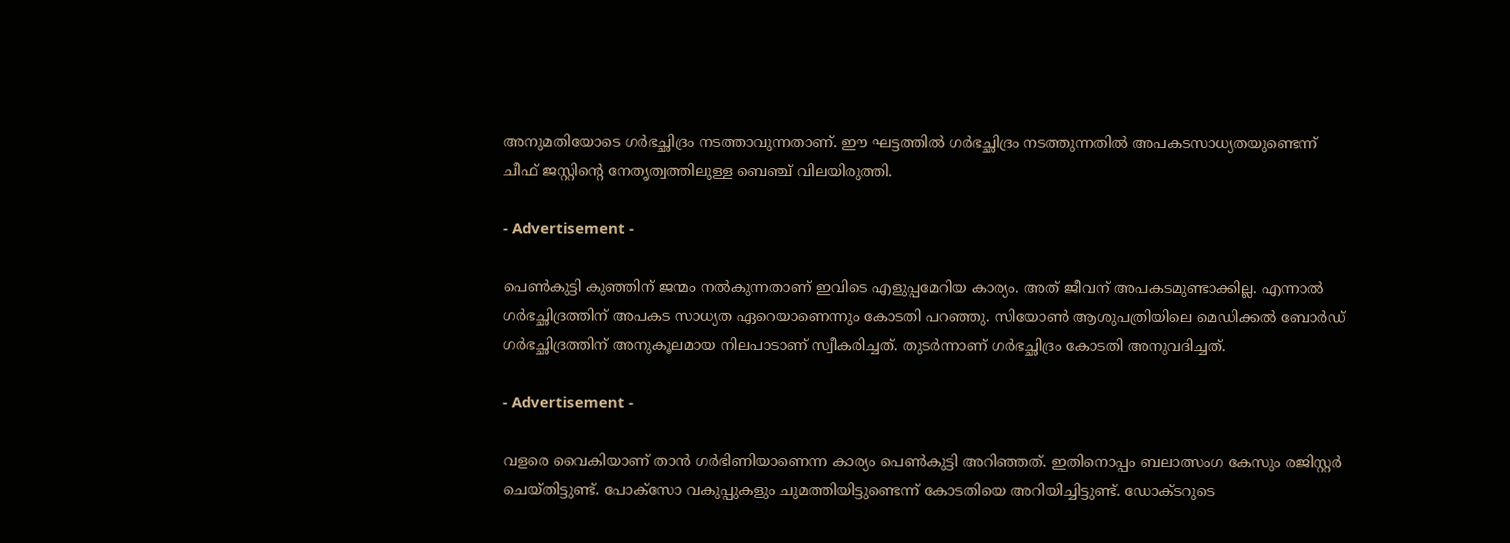അനുമതിയോടെ ഗര്‍ഭച്ഛിദ്രം നടത്താവുന്നതാണ്. ഈ ഘട്ടത്തില്‍ ഗര്‍ഭച്ഛിദ്രം നടത്തുന്നതില്‍ അപകടസാധ്യതയുണ്ടെന്ന് ചീഫ് ജസ്റ്റിന്റെ നേതൃത്വത്തിലുള്ള ബെഞ്ച്‌ വിലയിരുത്തി.

- Advertisement -

പെണ്‍കുട്ടി കുഞ്ഞിന് ജന്മം നല്‍കുന്നതാണ് ഇവിടെ എളുപ്പമേറിയ കാര്യം. അത് ജീവന് അപകടമുണ്ടാക്കില്ല. എന്നാല്‍ ഗര്‍ഭച്ഛിദ്രത്തിന് അപകട സാധ്യത ഏറെയാണെന്നും കോടതി പറഞ്ഞു. സിയോണ്‍ ആശുപത്രിയിലെ മെഡിക്കല്‍ ബോര്‍ഡ് ഗര്‍ഭച്ഛിദ്രത്തിന് അനുകൂലമായ നിലപാടാണ് സ്വീകരിച്ചത്. തുടര്‍ന്നാണ് ഗര്‍ഭച്ഛിദ്രം കോടതി അനുവദിച്ചത്.

- Advertisement -

വളരെ വൈകിയാണ് താന്‍ ഗര്‍ഭിണിയാണെന്ന കാര്യം പെണ്‍കുട്ടി അറിഞ്ഞത്. ഇതിനൊപ്പം ബലാത്സംഗ കേസും രജിസ്റ്റര്‍ ചെയ്തിട്ടുണ്ട്. പോക്‌സോ വകുപ്പുകളും ചുമത്തിയിട്ടുണ്ടെന്ന് കോടതിയെ അറിയിച്ചിട്ടുണ്ട്. ഡോക്ടറുടെ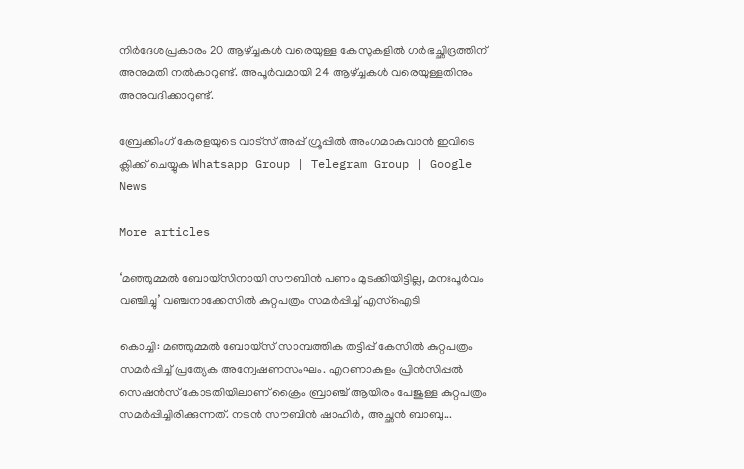നിര്‍ദേശപ്രകാരം 20 ആഴ്ച്ചകള്‍ വരെയുള്ള കേസുകളില്‍ ഗര്‍ഭച്ഛിദ്രത്തിന് അനുമതി നല്‍കാറുണ്ട്. അപൂര്‍വമായി 24 ആഴ്ച്ചകള്‍ വരെയുള്ളതിനും അനുവദിക്കാറുണ്ട്.

ബ്രേക്കിംഗ് കേരളയുടെ വാട്സ് അപ്പ് ഗ്രൂപ്പിൽ അംഗമാകുവാൻ ഇവിടെ ക്ലിക്ക് ചെയ്യുക Whatsapp Group | Telegram Group | Google News

More articles

‘മഞ്ഞുമ്മൽ ബോയ്സിനായി സൗബിൻ പണം മുടക്കിയിട്ടില്ല, മനഃപൂർവം വഞ്ചിച്ചു’ വഞ്ചനാക്കേസിൽ കുറ്റപത്രം സമർപ്പിച്ച് എസ്ഐടി

കൊച്ചി: മഞ്ഞുമ്മൽ ബോയ്‌സ് സാമ്പത്തിക തട്ടിപ്പ് കേസിൽ കുറ്റപത്രം സമർപ്പിച്ച് പ്രത്യേക അന്വേഷണസംഘം. എറണാകുളം പ്രിൻസിപ്പൽ സെഷൻസ് കോടതിയിലാണ് ക്രൈം ബ്രാഞ്ച് ആയിരം പേജുള്ള കുറ്റപത്രം സമർപ്പിച്ചിരിക്കുന്നത്. നടൻ സൗബിൻ ഷാഹിർ, അച്ഛൻ ബാബു...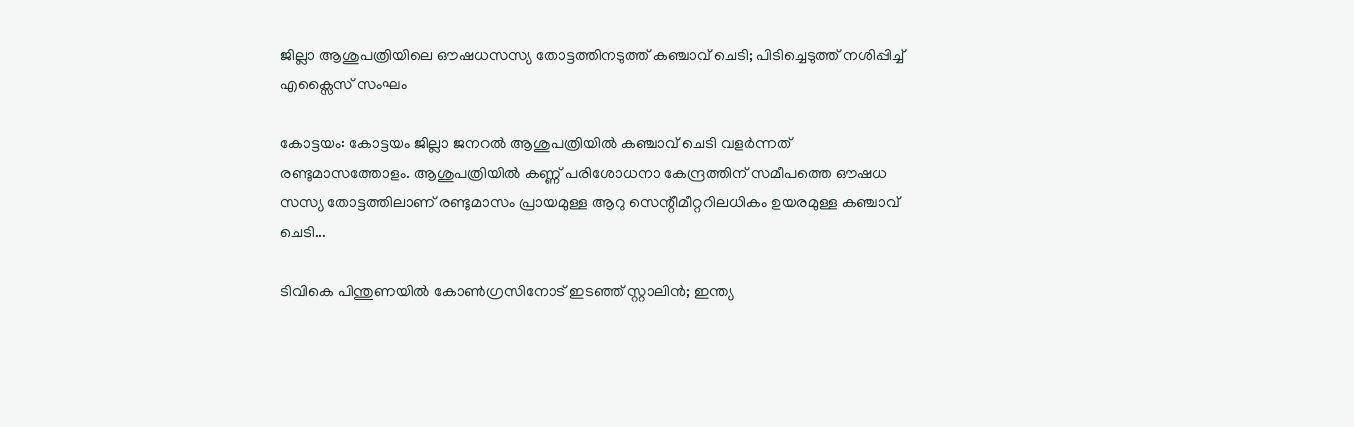ജില്ലാ ആശുപത്രിയിലെ ഔഷധസസ്യ തോട്ടത്തിനടുത്ത് കഞ്ചാവ് ചെടി; പിടിച്ചെടുത്ത് നശിപ്പിച്ച് എക്സൈസ് സംഘം

കോട്ടയം: കോട്ടയം ജില്ലാ ജനറൽ ആശുപത്രിയിൽ കഞ്ചാവ് ചെടി വളർന്നത് രണ്ടുമാസത്തോളം. ആശുപത്രിയിൽ കണ്ണ് പരിശോധനാ കേന്ദ്രത്തിന് സമീപത്തെ ഔഷധ സസ്യ തോട്ടത്തിലാണ് രണ്ടുമാസം പ്രായമുള്ള ആറു സെന്റീമീറ്ററിലധികം ഉയരമുള്ള കഞ്ചാവ് ചെടി...

ടിവികെ പിന്തുണയിൽ കോൺഗ്രസിനോട് ഇടഞ്ഞ് സ്റ്റാലിൻ; ഇന്ത്യ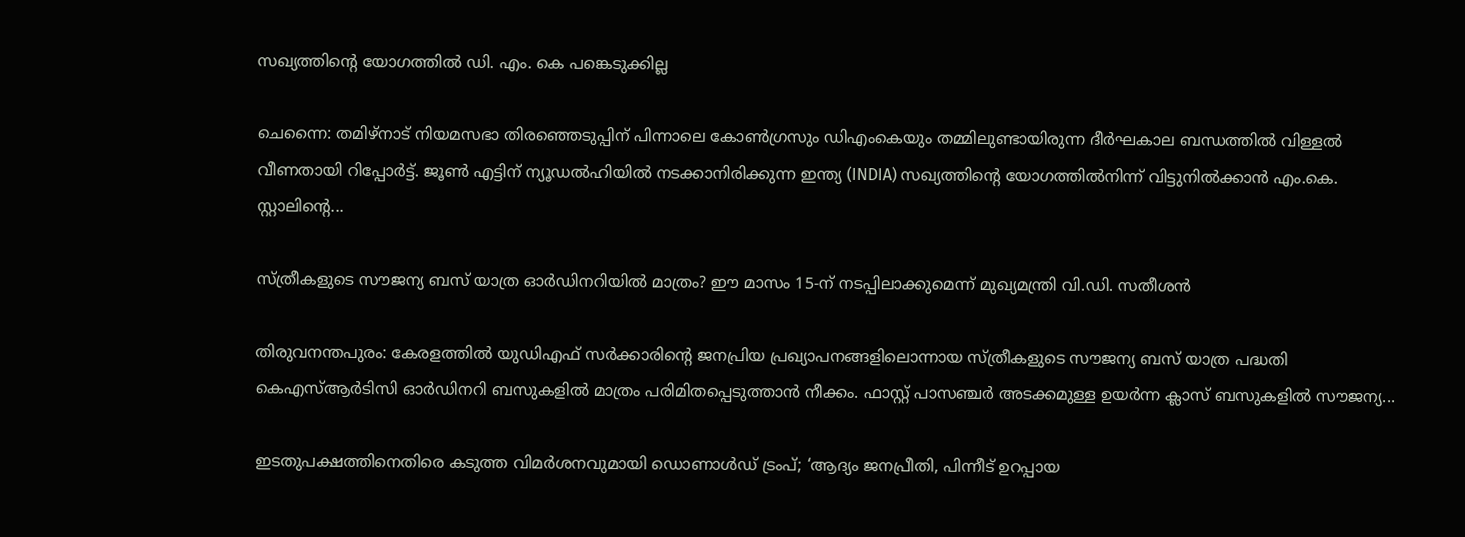സഖ്യത്തിന്റെ യോഗത്തിൽ ഡി. എം. കെ പങ്കെടുക്കില്ല

ചെന്നൈ: തമിഴ്നാട് നിയമസഭാ തിരഞ്ഞെടുപ്പിന് പിന്നാലെ കോൺഗ്രസും ഡിഎംകെയും തമ്മിലുണ്ടായിരുന്ന ദീർഘകാല ബന്ധത്തിൽ വിള്ളൽ വീണതായി റിപ്പോർട്ട്. ജൂൺ എട്ടിന് ന്യൂഡൽഹിയിൽ നടക്കാനിരിക്കുന്ന ഇന്ത്യ (INDIA) സഖ്യത്തിന്റെ യോഗത്തിൽനിന്ന് വിട്ടുനിൽക്കാൻ എം.കെ. സ്റ്റാലിന്റെ...

സ്ത്രീകളുടെ സൗജന്യ ബസ് യാത്ര ഓർഡിനറിയിൽ മാത്രം? ഈ മാസം 15-ന് നടപ്പിലാക്കുമെന്ന് മുഖ്യമന്ത്രി വി.ഡി. സതീശൻ

തിരുവനന്തപുരം: കേരളത്തിൽ യുഡിഎഫ് സർക്കാരിന്റെ ജനപ്രിയ പ്രഖ്യാപനങ്ങളിലൊന്നായ സ്ത്രീകളുടെ സൗജന്യ ബസ് യാത്ര പദ്ധതി കെഎസ്ആർടിസി ഓർഡിനറി ബസുകളിൽ മാത്രം പരിമിതപ്പെടുത്താൻ നീക്കം. ഫാസ്റ്റ് പാസഞ്ചർ അടക്കമുള്ള ഉയർന്ന ക്ലാസ് ബസുകളിൽ സൗജന്യ...

ഇടതുപക്ഷത്തിനെതിരെ കടുത്ത വിമർശനവുമായി ഡൊണാൾഡ് ട്രംപ്; ‘ആദ്യം ജനപ്രീതി, പിന്നീട് ഉറപ്പായ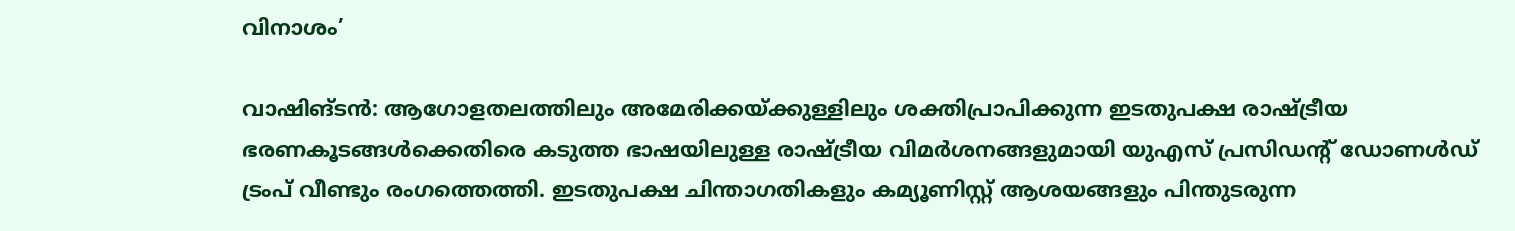വിനാശം’

വാഷിങ്ടൻ: ആഗോളതലത്തിലും അമേരിക്കയ്ക്കുള്ളിലും ശക്തിപ്രാപിക്കുന്ന ഇടതുപക്ഷ രാഷ്ട്രീയ ഭരണകൂടങ്ങൾക്കെതിരെ കടുത്ത ഭാഷയിലുള്ള രാഷ്ട്രീയ വിമർശനങ്ങളുമായി യുഎസ് പ്രസിഡന്റ് ഡോണൾഡ് ട്രംപ് വീണ്ടും രംഗത്തെത്തി. ഇടതുപക്ഷ ചിന്താഗതികളും കമ്യൂണിസ്റ്റ് ആശയങ്ങളും പിന്തുടരുന്ന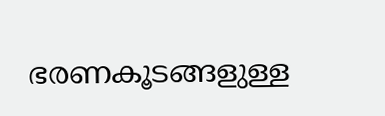ഭരണകൂടങ്ങളുള്ള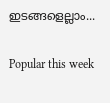ഇടങ്ങളെല്ലാം...

Popular this week